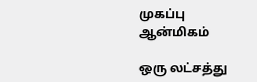முகப்பு
ஆன்மிகம்

ஒரு லட்சத்து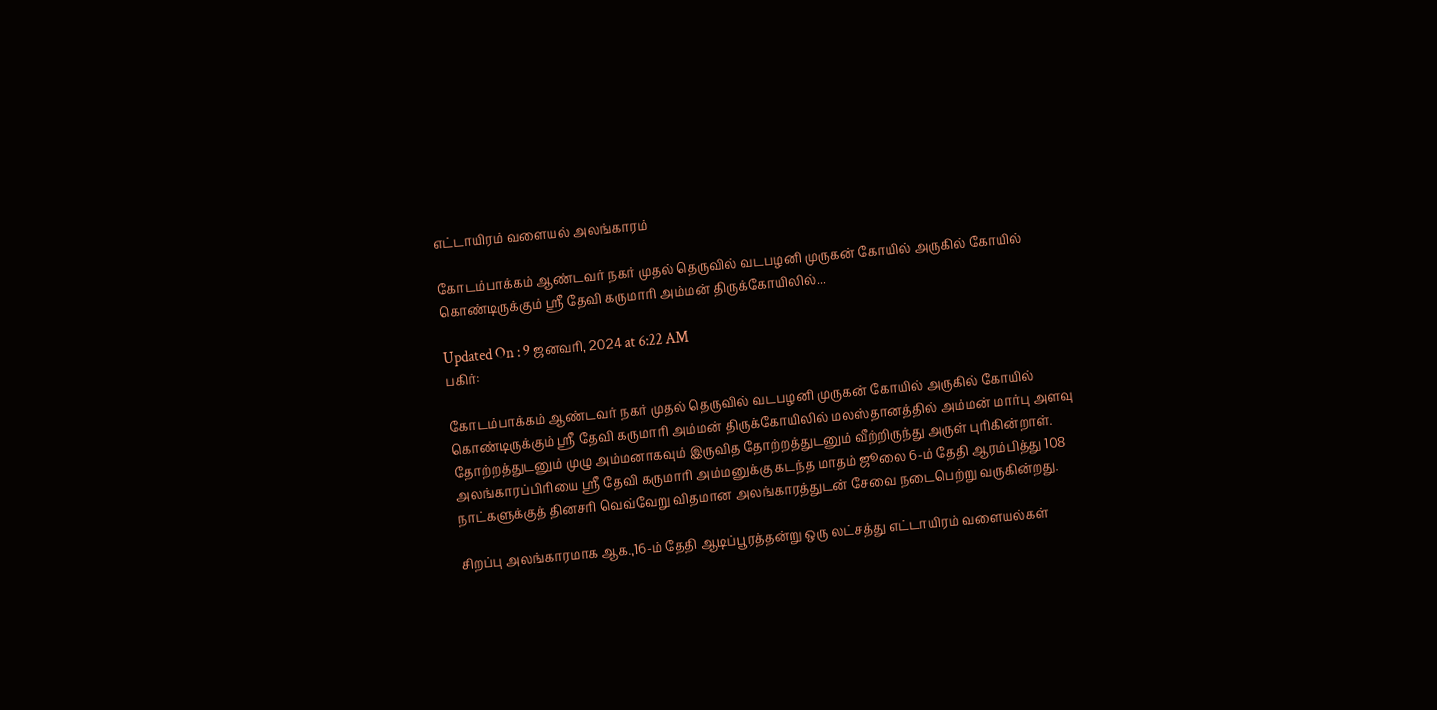எட்டாயிரம் வளையல் அலங்காரம்

கோடம்பாக்கம் ஆண்டவர் நகர் முதல் தெருவில் வடபழனி முருகன் கோயில் அருகில் கோயில் கொண்டிருக்கும் ஸ்ரீ தேவி கருமாரி அம்மன் திருக்கோயிலில்...

Updated On : 9 ஜனவரி, 2024 at 6:22 AM
பகிர்:

கோடம்பாக்கம் ஆண்டவர் நகர் முதல் தெருவில் வடபழனி முருகன் கோயில் அருகில் கோயில் கொண்டிருக்கும் ஸ்ரீ தேவி கருமாரி அம்மன் திருக்கோயிலில் மலஸ்தானத்தில் அம்மன் மார்பு அளவு தோற்றத்துடனும் முழு அம்மனாகவும் இருவித தோற்றத்துடனும் வீற்றிருந்து அருள் புரிகின்றாள். அலங்காரப்பிரியை ஸ்ரீ தேவி கருமாரி அம்மனுக்கு கடந்த மாதம் ஜூலை 6-ம் தேதி ஆரம்பித்து 108 நாட்களுக்குத் தினசரி வெவ்வேறு விதமான அலங்காரத்துடன் சேவை நடைபெற்று வருகின்றது.

சிறப்பு அலங்காரமாக ஆக.,16-ம் தேதி ஆடிப்பூரத்தன்று ஒரு லட்சத்து எட்டாயிரம் வளையல்கள்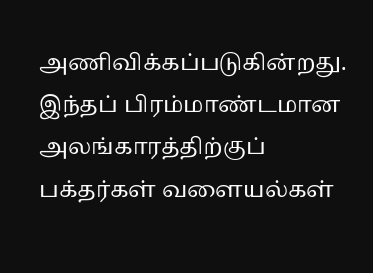அணிவிக்கப்படுகின்றது. இந்தப் பிரம்மாண்டமான அலங்காரத்திற்குப் பக்தர்கள் வளையல்கள்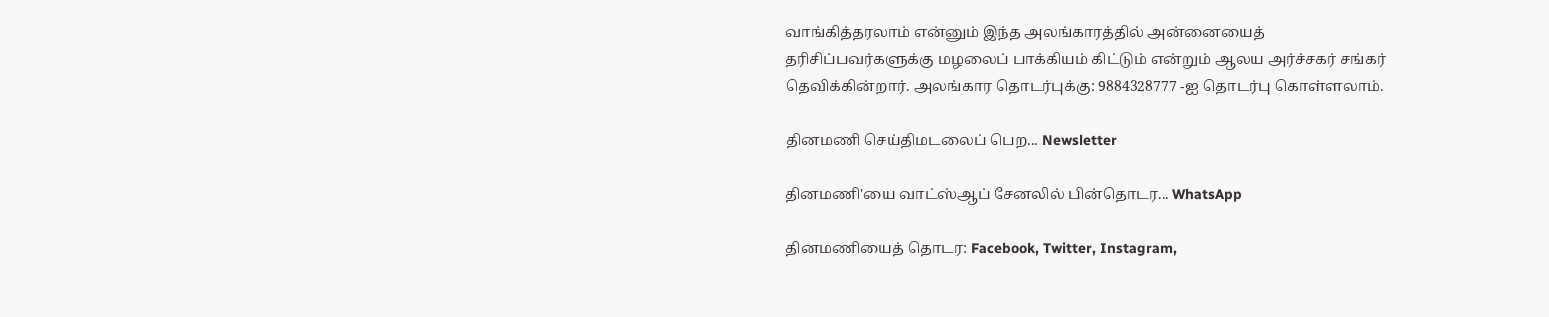வாங்கித்தரலாம் என்னும் இந்த அலங்காரத்தில் அன்னையைத் தரிசிப்பவர்களுக்கு மழலைப் பாக்கியம் கிட்டும் என்றும் ஆலய அர்ச்சகர் சங்கர் தெவிக்கின்றார். அலங்கார தொடர்புக்கு: 9884328777 -ஐ தொடர்பு கொள்ளலாம்.

தினமணி செய்திமடலைப் பெற... Newsletter

தினமணி'யை வாட்ஸ்ஆப் சேனலில் பின்தொடர... WhatsApp

தினமணியைத் தொடர: Facebook, Twitter, Instagram,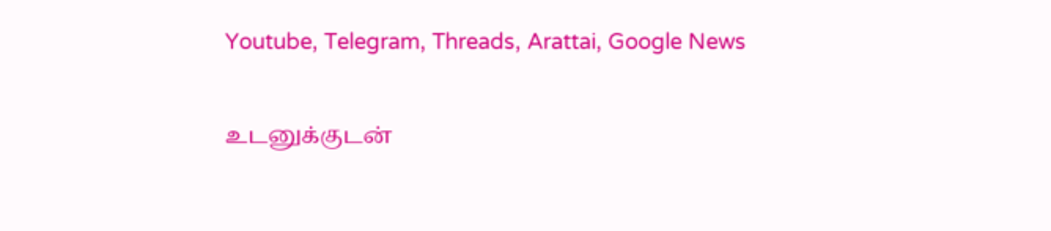Youtube, Telegram, Threads, Arattai, Google News

உடனுக்குடன்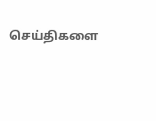செய்திகளை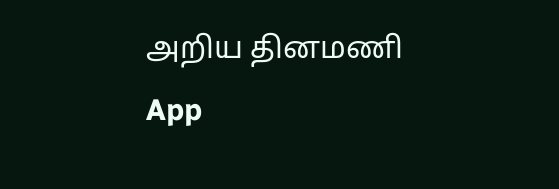அறிய தினமணி App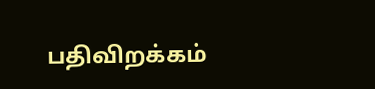பதிவிறக்கம்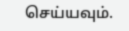செய்யவும்.